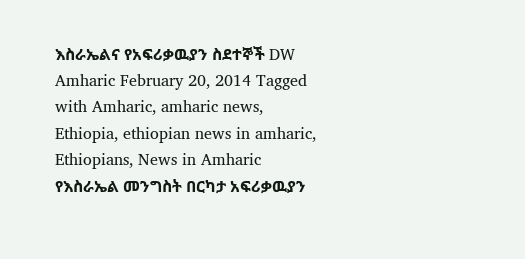እስራኤልና የአፍሪቃዉያን ስደተኞች DW Amharic February 20, 2014 Tagged with Amharic, amharic news, Ethiopia, ethiopian news in amharic, Ethiopians, News in Amharic የእስራኤል መንግስት በርካታ አፍሪቃዉያን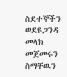ስደተኞችን ወደዩጋንዳ መላክ መጀመሩን ስማቸዉን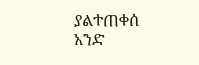ያልተጠቀሰ አንድ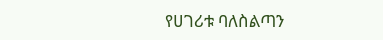የሀገሪቱ ባለስልጣን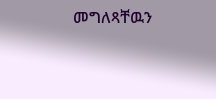መግለጻቸዉን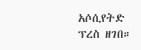አሶሲየትድ ፕረስ ዘገበ።